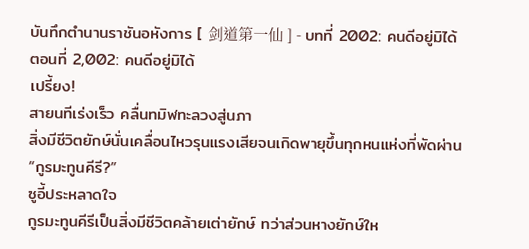บันทึกตำนานราชันอหังการ [ 剑道第一仙 ] - บทที่ 2002: คนดีอยู่มิได้
ตอนที่ 2,002: คนดีอยู่มิได้
เปรี้ยง!
สายนทีเร่งเร็ว คลื่นทมิฬทะลวงสู่นภา
สิ่งมีชีวิตยักษ์นั่นเคลื่อนไหวรุนแรงเสียจนเกิดพายุขึ้นทุกหนแห่งที่พัดผ่าน
“กูรมะทูนคีรี?”
ซูอี้ประหลาดใจ
กูรมะทูนคีรีเป็นสิ่งมีชีวิตคล้ายเต่ายักษ์ ทว่าส่วนหางยักษ์ให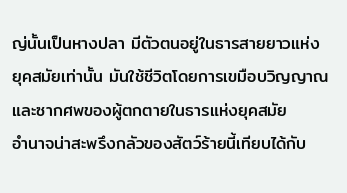ญ่นั้นเป็นหางปลา มีตัวตนอยู่ในธารสายยาวแห่งยุคสมัยเท่านั้น มันใช้ชีวิตโดยการเขมือบวิญญาณและซากศพของผู้ตกตายในธารแห่งยุคสมัย
อำนาจน่าสะพรึงกลัวของสัตว์ร้ายนี้เทียบได้กับ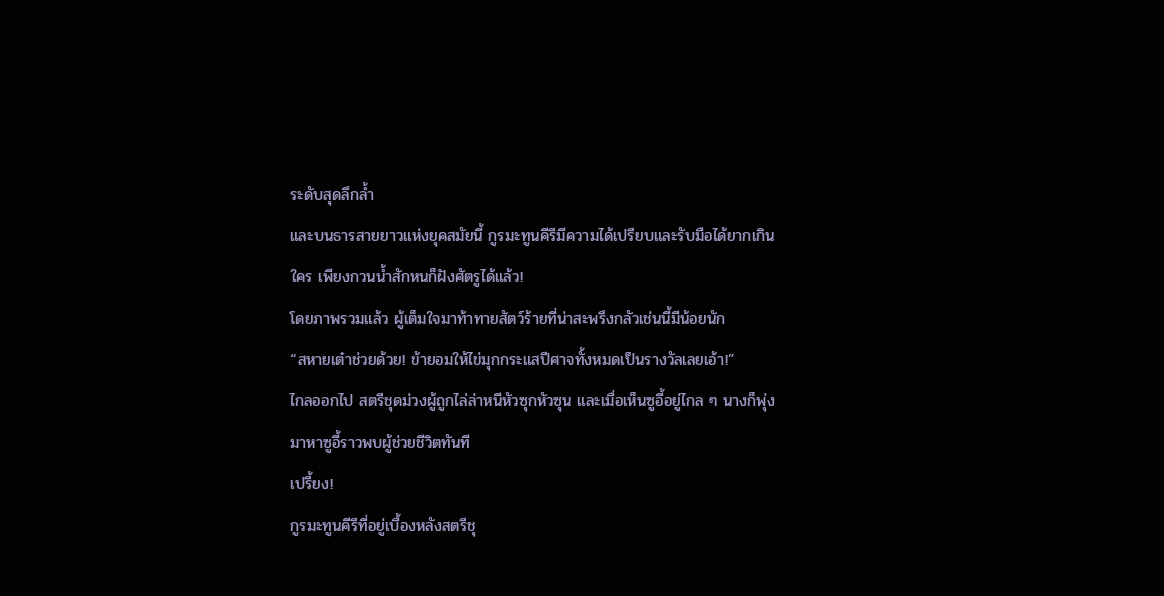ระดับสุดลึกล้ำ
และบนธารสายยาวแห่งยุคสมัยนี้ กูรมะทูนคีรีมีความได้เปรียบและรับมือได้ยากเกินใคร เพียงกวนน้ำสักหนก็ฝังศัตรูได้แล้ว!
โดยภาพรวมแล้ว ผู้เต็มใจมาท้าทายสัตว์ร้ายที่น่าสะพรึงกลัวเช่นนี้มีน้อยนัก
“สหายเต๋าช่วยด้วย! ข้ายอมให้ไข่มุกกระแสปีศาจทั้งหมดเป็นรางวัลเลยเอ้า!”
ไกลออกไป สตรีชุดม่วงผู้ถูกไล่ล่าหนีหัวซุกหัวซุน และเมื่อเห็นซูอี้อยู่ไกล ๆ นางก็พุ่งมาหาซูอี้ราวพบผู้ช่วยชีวิตทันที
เปรี้ยง!
กูรมะทูนคีรีที่อยู่เบื้องหลังสตรีชุ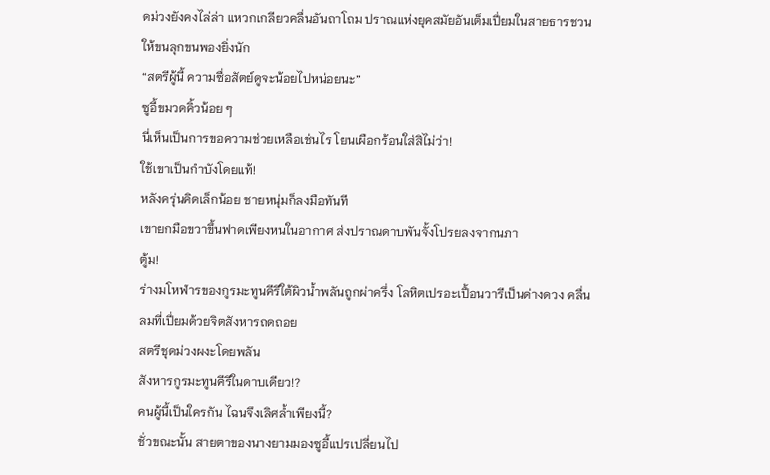ดม่วงยังคงไล่ล่า แหวกเกลียวคลื่นอันถาโถม ปราณแห่งยุคสมัยอันเต็มเปี่ยมในสายธารชวนให้ขนลุกขนพองยิ่งนัก
“สตรีผู้นี้ ความซื่อสัตย์ดูจะน้อยไปหน่อยนะ”
ซูอี้ขมวดคิ้วน้อย ๆ
นี่เห็นเป็นการขอความช่วยเหลือเช่นไร โยนเผือกร้อนใส่สิไม่ว่า!
ใช้เขาเป็นกำบังโดยแท้!
หลังครุ่นคิดเล็กน้อย ชายหนุ่มก็ลงมือทันที
เขายกมือขวาขึ้นฟาดเพียงหนในอากาศ ส่งปราณดาบพันจั้งโปรยลงจากนภา
ตู้ม!
ร่างมโหฬารของกูรมะทูนคีรีใต้ผิวน้ำพลันถูกผ่าครึ่ง โลหิตเปรอะเปื้อนวารีเป็นด่างดวง คลื่นลมที่เปี่ยมด้วยจิตสังหารถดถอย
สตรีชุดม่วงผงะโดยพลัน
สังหารกูรมะทูนคีรีในดาบเดียว!?
คนผู้นี้เป็นใครกัน ไฉนจึงเลิศล้ำเพียงนี้?
ชั่วขณะนั้น สายตาของนางยามมองซูอี้แปรเปลี่ยนไป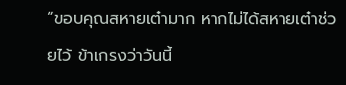“ขอบคุณสหายเต๋ามาก หากไม่ได้สหายเต๋าช่วยไว้ ข้าเกรงว่าวันนี้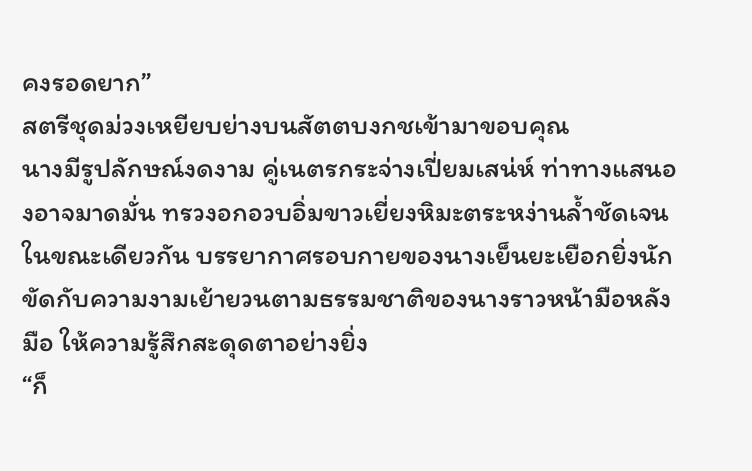คงรอดยาก”
สตรีชุดม่วงเหยียบย่างบนสัตตบงกชเข้ามาขอบคุณ
นางมีรูปลักษณ์งดงาม คู่เนตรกระจ่างเปี่ยมเสน่ห์ ท่าทางแสนองอาจมาดมั่น ทรวงอกอวบอิ่มขาวเยี่ยงหิมะตระหง่านล้ำชัดเจน
ในขณะเดียวกัน บรรยากาศรอบกายของนางเย็นยะเยือกยิ่งนัก ขัดกับความงามเย้ายวนตามธรรมชาติของนางราวหน้ามือหลังมือ ให้ความรู้สึกสะดุดตาอย่างยิ่ง
“ก็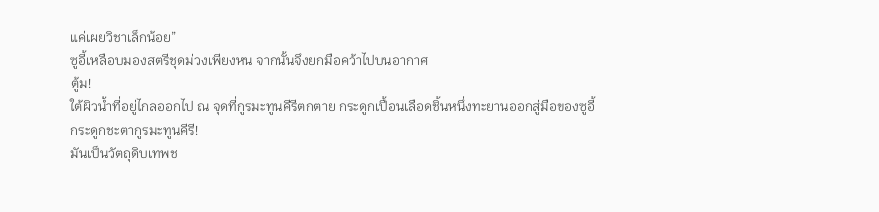แค่เผยวิชาเล็กน้อย”
ซูอี้เหลือบมองสตรีชุดม่วงเพียงหน จากนั้นจึงยกมือคว้าไปบนอากาศ
ตู้ม!
ใต้ผิวน้ำที่อยู่ไกลออกไป ณ จุดที่กูรมะทูนคีรีตกตาย กระดูกเปื้อนเลือดชิ้นหนึ่งทะยานออกสู่มือของซูอี้
กระดูกชะตากูรมะทูนคีรี!
มันเป็นวัตถุดิบเทพช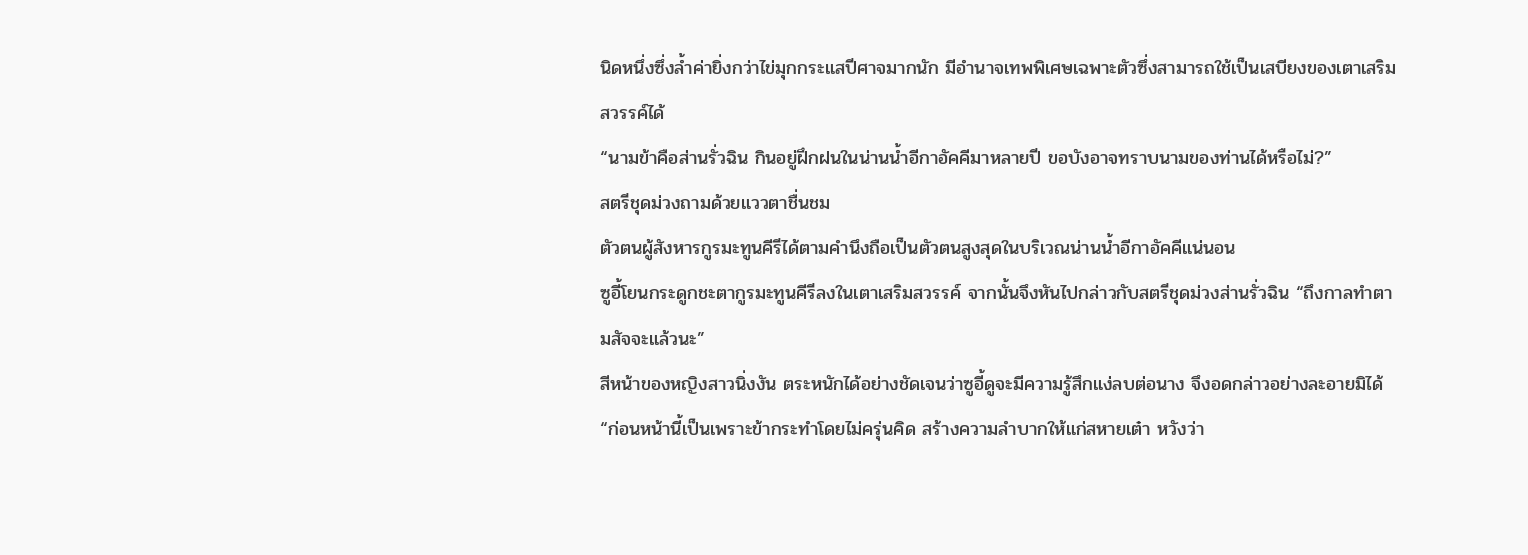นิดหนึ่งซึ่งล้ำค่ายิ่งกว่าไข่มุกกระแสปีศาจมากนัก มีอำนาจเทพพิเศษเฉพาะตัวซึ่งสามารถใช้เป็นเสบียงของเตาเสริมสวรรค์ได้
“นามข้าคือส่านรั่วฉิน กินอยู่ฝึกฝนในน่านน้ำอีกาอัคคีมาหลายปี ขอบังอาจทราบนามของท่านได้หรือไม่?”
สตรีชุดม่วงถามด้วยแววตาชื่นชม
ตัวตนผู้สังหารกูรมะทูนคีรีได้ตามคำนึงถือเป็นตัวตนสูงสุดในบริเวณน่านน้ำอีกาอัคคีแน่นอน
ซูอี้โยนกระดูกชะตากูรมะทูนคีรีลงในเตาเสริมสวรรค์ จากนั้นจึงหันไปกล่าวกับสตรีชุดม่วงส่านรั่วฉิน “ถึงกาลทำตามสัจจะแล้วนะ”
สีหน้าของหญิงสาวนิ่งงัน ตระหนักได้อย่างชัดเจนว่าซูอี้ดูจะมีความรู้สึกแง่ลบต่อนาง จึงอดกล่าวอย่างละอายมิได้ “ก่อนหน้านี้เป็นเพราะข้ากระทำโดยไม่ครุ่นคิด สร้างความลำบากให้แก่สหายเต๋า หวังว่า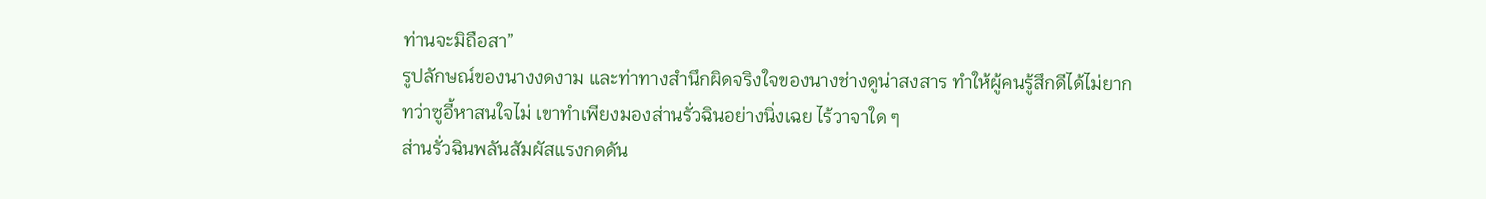ท่านจะมิถือสา”
รูปลักษณ์ของนางงดงาม และท่าทางสำนึกผิดจริงใจของนางช่างดูน่าสงสาร ทำให้ผู้คนรู้สึกดีได้ไม่ยาก
ทว่าซูอี้หาสนใจไม่ เขาทำเพียงมองส่านรั่วฉินอย่างนิ่งเฉย ไร้วาจาใด ๆ
ส่านรั่วฉินพลันสัมผัสแรงกดดัน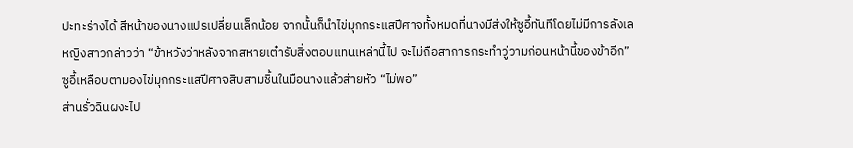ปะทะร่างได้ สีหน้าของนางแปรเปลี่ยนเล็กน้อย จากนั้นก็นำไข่มุกกระแสปีศาจทั้งหมดที่นางมีส่งให้ซูอี้ทันทีโดยไม่มีการลังเล
หญิงสาวกล่าวว่า “ข้าหวังว่าหลังจากสหายเต๋ารับสิ่งตอบแทนเหล่านี้ไป จะไม่ถือสาการกระทำวู่วามก่อนหน้านี้ของข้าอีก”
ซูอี้เหลือบตามองไข่มุกกระแสปีศาจสิบสามชิ้นในมือนางแล้วส่ายหัว “ไม่พอ”
ส่านรั่วฉินผงะไป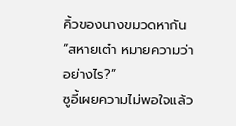คิ้วของนางขมวดหากัน “สหายเต๋า หมายความว่าอย่างไร?”
ซูอี้เผยความไม่พอใจแล้ว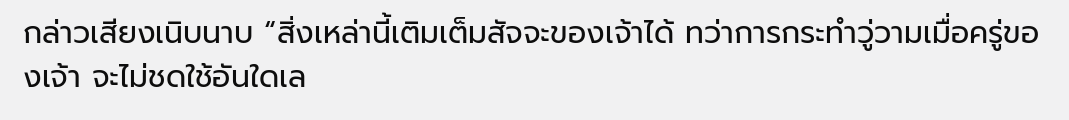กล่าวเสียงเนิบนาบ “สิ่งเหล่านี้เติมเต็มสัจจะของเจ้าได้ ทว่าการกระทำวู่วามเมื่อครู่ของเจ้า จะไม่ชดใช้อันใดเล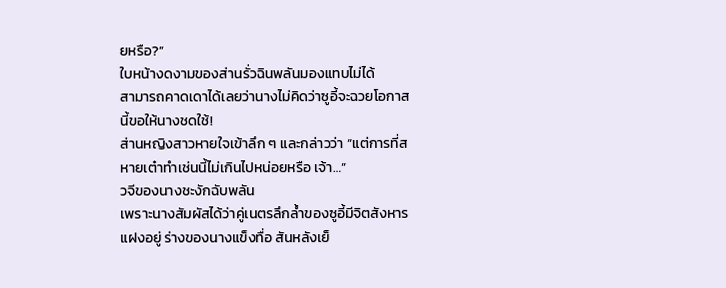ยหรือ?”
ใบหน้างดงามของส่านรั่วฉินพลันมองแทบไม่ได้
สามารถคาดเดาได้เลยว่านางไม่คิดว่าซูอี้จะฉวยโอกาสนี้ขอให้นางชดใช้!
ส่านหญิงสาวหายใจเข้าลึก ๆ และกล่าวว่า “แต่การที่สหายเต๋าทำเช่นนี้ไม่เกินไปหน่อยหรือ เจ้า…”
วจีของนางชะงักฉับพลัน
เพราะนางสัมผัสได้ว่าคู่เนตรลึกล้ำของซูอี้มีจิตสังหารแฝงอยู่ ร่างของนางแข็งทื่อ สันหลังเย็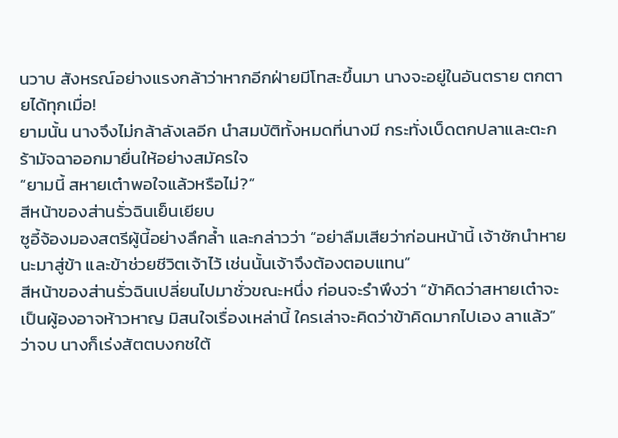นวาบ สังหรณ์อย่างแรงกล้าว่าหากอีกฝ่ายมีโทสะขึ้นมา นางจะอยู่ในอันตราย ตกตายได้ทุกเมื่อ!
ยามนั้น นางจึงไม่กล้าลังเลอีก นำสมบัติทั้งหมดที่นางมี กระทั่งเบ็ดตกปลาและตะกร้ามัจฉาออกมายื่นให้อย่างสมัครใจ
“ยามนี้ สหายเต๋าพอใจแล้วหรือไม่?”
สีหน้าของส่านรั่วฉินเย็นเยียบ
ซูอี้จ้องมองสตรีผู้นี้อย่างลึกล้ำ และกล่าวว่า “อย่าลืมเสียว่าก่อนหน้านี้ เจ้าชักนำหายนะมาสู่ข้า และข้าช่วยชีวิตเจ้าไว้ เช่นนั้นเจ้าจึงต้องตอบแทน”
สีหน้าของส่านรั่วฉินเปลี่ยนไปมาชั่วขณะหนึ่ง ก่อนจะรำพึงว่า “ข้าคิดว่าสหายเต๋าจะเป็นผู้องอาจห้าวหาญ มิสนใจเรื่องเหล่านี้ ใครเล่าจะคิดว่าข้าคิดมากไปเอง ลาแล้ว”
ว่าจบ นางก็เร่งสัตตบงกชใต้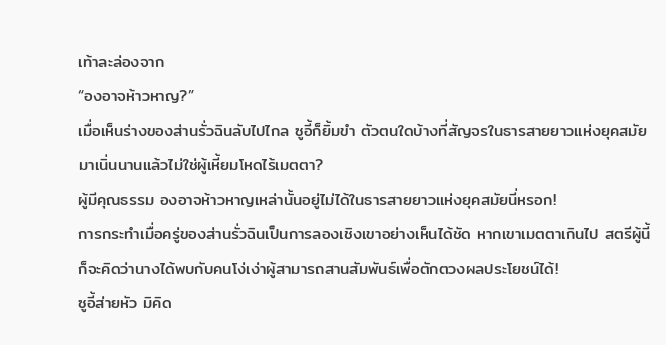เท้าละล่องจาก
“องอาจห้าวหาญ?”
เมื่อเห็นร่างของส่านรั่วฉินลับไปไกล ซูอี้ก็ยิ้มขำ ตัวตนใดบ้างที่สัญจรในธารสายยาวแห่งยุคสมัยมาเนิ่นนานแล้วไม่ใช่ผู้เหี้ยมโหดไร้เมตตา?
ผู้มีคุณธรรม องอาจห้าวหาญเหล่านั้นอยู่ไม่ได้ในธารสายยาวแห่งยุคสมัยนี่หรอก!
การกระทำเมื่อครู่ของส่านรั่วฉินเป็นการลองเชิงเขาอย่างเห็นได้ชัด หากเขาเมตตาเกินไป สตรีผู้นี้ก็จะคิดว่านางได้พบกับคนโง่เง่าผู้สามารถสานสัมพันธ์เพื่อตักตวงผลประโยชน์ได้!
ซูอี้ส่ายหัว มิคิด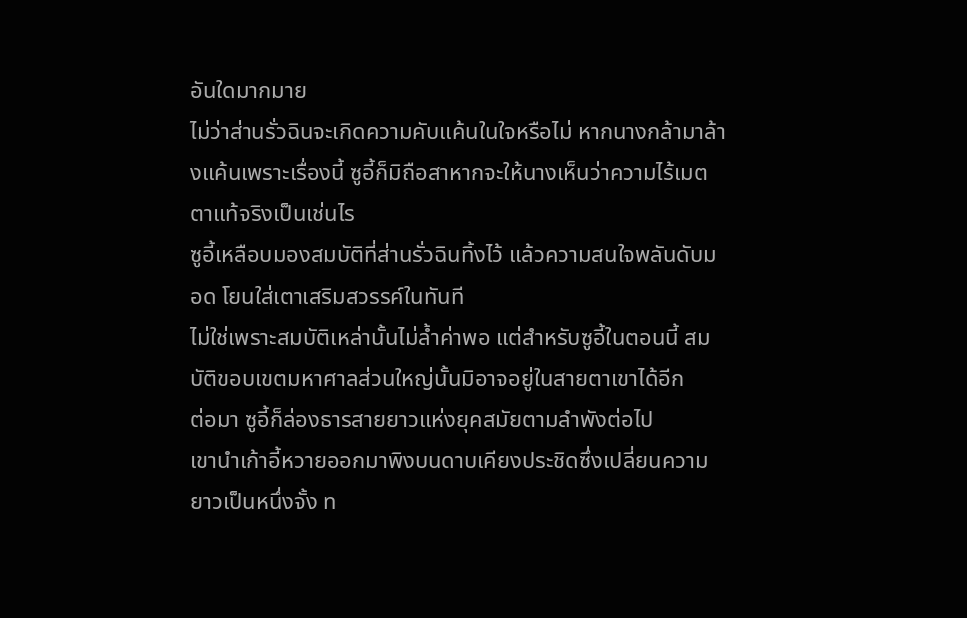อันใดมากมาย
ไม่ว่าส่านรั่วฉินจะเกิดความคับแค้นในใจหรือไม่ หากนางกล้ามาล้างแค้นเพราะเรื่องนี้ ซูอี้ก็มิถือสาหากจะให้นางเห็นว่าความไร้เมตตาแท้จริงเป็นเช่นไร
ซูอี้เหลือบมองสมบัติที่ส่านรั่วฉินทิ้งไว้ แล้วความสนใจพลันดับมอด โยนใส่เตาเสริมสวรรค์ในทันที
ไม่ใช่เพราะสมบัติเหล่านั้นไม่ล้ำค่าพอ แต่สำหรับซูอี้ในตอนนี้ สมบัติขอบเขตมหาศาลส่วนใหญ่นั้นมิอาจอยู่ในสายตาเขาได้อีก
ต่อมา ซูอี้ก็ล่องธารสายยาวแห่งยุคสมัยตามลำพังต่อไป
เขานำเก้าอี้หวายออกมาพิงบนดาบเคียงประชิดซึ่งเปลี่ยนความยาวเป็นหนึ่งจั้ง ท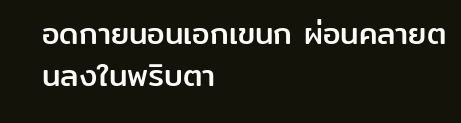อดกายนอนเอกเขนก ผ่อนคลายตนลงในพริบตา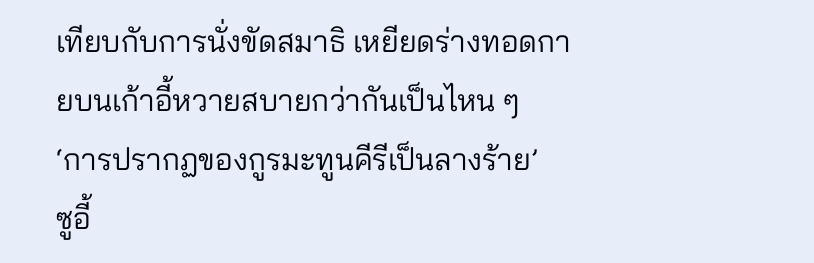เทียบกับการนั่งขัดสมาธิ เหยียดร่างทอดกายบนเก้าอี้หวายสบายกว่ากันเป็นไหน ๆ
‘การปรากฏของกูรมะทูนคีรีเป็นลางร้าย’
ซูอี้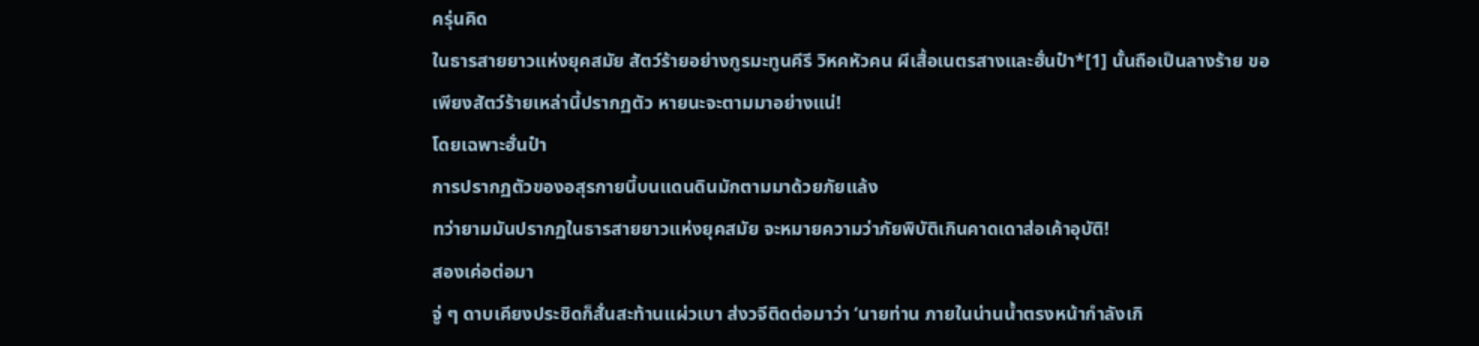ครุ่นคิด
ในธารสายยาวแห่งยุคสมัย สัตว์ร้ายอย่างกูรมะทูนคีรี วิหคหัวคน ผีเสื้อเนตรสางและฮั่นป๋า*[1] นั้นถือเป็นลางร้าย ขอเพียงสัตว์ร้ายเหล่านี้ปรากฏตัว หายนะจะตามมาอย่างแน่!
โดยเฉพาะฮั่นป๋า
การปรากฏตัวของอสุรกายนี้บนแดนดินมักตามมาด้วยภัยแล้ง
ทว่ายามมันปรากฏในธารสายยาวแห่งยุคสมัย จะหมายความว่าภัยพิบัติเกินคาดเดาส่อเค้าอุบัติ!
สองเค่อต่อมา
จู่ ๆ ดาบเคียงประชิดก็สั่นสะท้านแผ่วเบา ส่งวจีติดต่อมาว่า ‘นายท่าน ภายในน่านน้ำตรงหน้ากำลังเกิ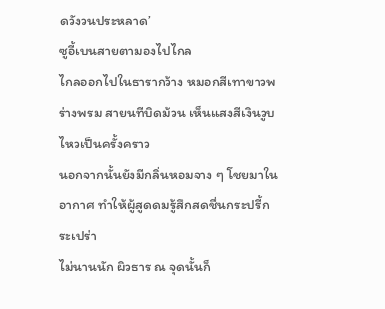ดวังวนประหลาด’
ซูอี้เบนสายตามองไปไกล
ไกลออกไปในธารากว้าง หมอกสีเทาขาวพร่างพรม สายนทีบิดม้วน เห็นแสงสีเงินวูบไหวเป็นครั้งคราว
นอกจากนั้นยังมีกลิ่นหอมจาง ๆ โชยมาในอากาศ ทำให้ผู้สูดดมรู้สึกสดชื่นกระปรี้กระเปร่า
ไม่นานนัก ผิวธาร ณ จุดนั้นก็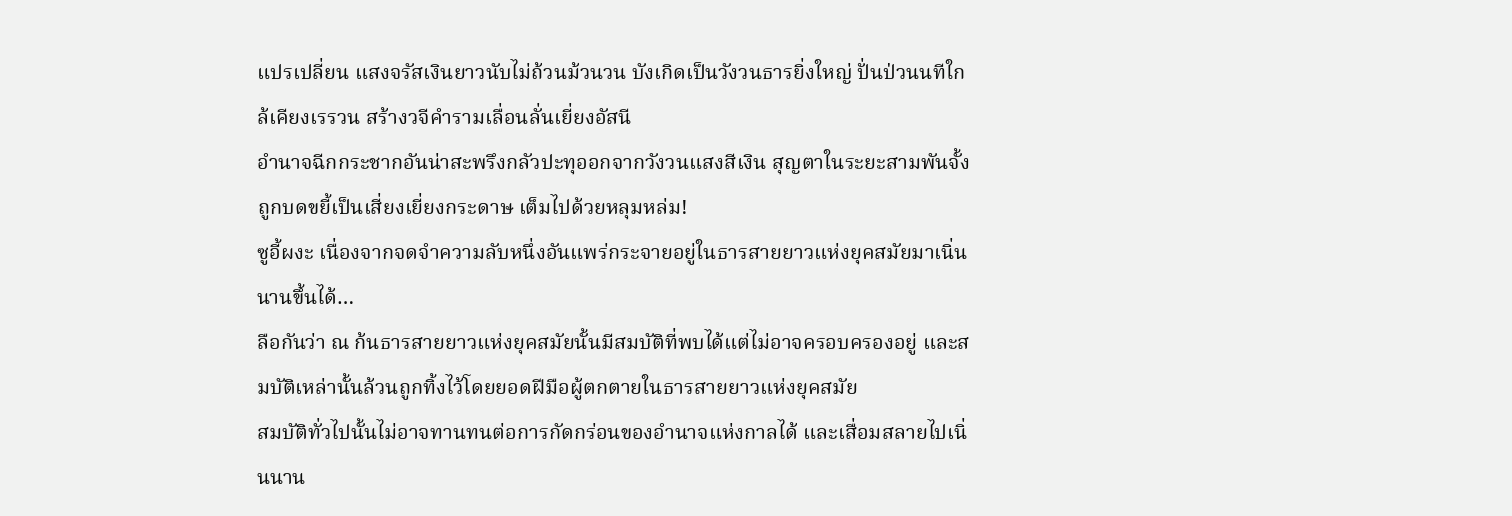แปรเปลี่ยน แสงจรัสเงินยาวนับไม่ถ้วนม้วนวน บังเกิดเป็นวังวนธารยิ่งใหญ่ ปั่นป่วนนทีใกล้เคียงเรรวน สร้างวจีคำรามเลื่อนลั่นเยี่ยงอัสนี
อำนาจฉีกกระชากอันน่าสะพรึงกลัวปะทุออกจากวังวนแสงสีเงิน สุญตาในระยะสามพันจั้งถูกบดขยี้เป็นเสี่ยงเยี่ยงกระดาษ เต็มไปด้วยหลุมหล่ม!
ซูอี้ผงะ เนื่องจากจดจำความลับหนึ่งอันแพร่กระจายอยู่ในธารสายยาวแห่งยุคสมัยมาเนิ่นนานขึ้นได้…
ลือกันว่า ณ ก้นธารสายยาวแห่งยุคสมัยนั้นมีสมบัติที่พบได้แต่ไม่อาจครอบครองอยู่ และสมบัติเหล่านั้นล้วนถูกทิ้งไว้โดยยอดฝีมือผู้ตกตายในธารสายยาวแห่งยุคสมัย
สมบัติทั่วไปนั้นไม่อาจทานทนต่อการกัดกร่อนของอำนาจแห่งกาลได้ และเสื่อมสลายไปเนิ่นนาน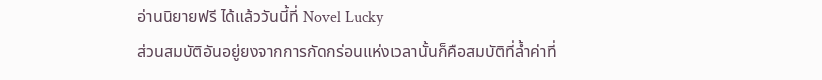อ่านนิยายฟรี ได้แล้ววันนี้ที่ Novel Lucky
ส่วนสมบัติอันอยู่ยงจากการกัดกร่อนแห่งเวลานั้นก็คือสมบัติที่ล้ำค่าที่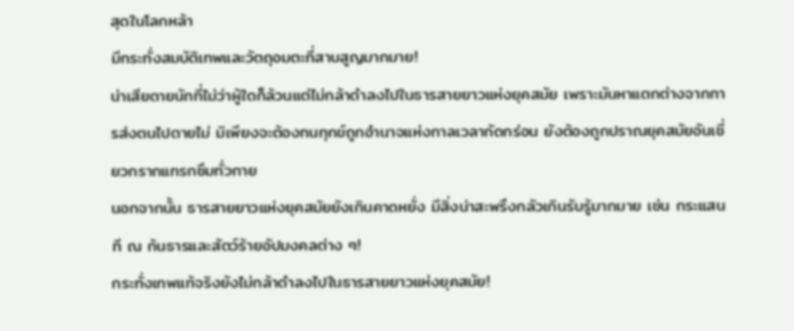สุดในโลกหล้า
มีกระทั่งสมบัติเทพและวัตถุอมตะที่สาบสูญมากมาย!
น่าเสียดายนักที่ไม่ว่าผู้ใดก็ล้วนแต่ไม่กล้าดำลงไปในธารสายยาวแห่งยุคสมัย เพราะมันหาแตกต่างจากการส่งตนไปตายไม่ มิเพียงจะต้องทนทุกข์ถูกอำนาจแห่งกาลเวลากัดกร่อน ยังต้องถูกปราณยุคสมัยอันเชี่ยวกรากแทรกซึมทั่วกาย
นอกจากนั้น ธารสายยาวแห่งยุคสมัยยังเกินคาดหยั่ง มีสิ่งน่าสะพรึงกลัวเกินรับรู้มากมาย เช่น กระแสนที ณ ก้นธารและสัตว์ร้ายอัปมงคลต่าง ๆ!
กระทั่งเทพแท้จริงยังไม่กล้าดำลงไปในธารสายยาวแห่งยุคสมัย!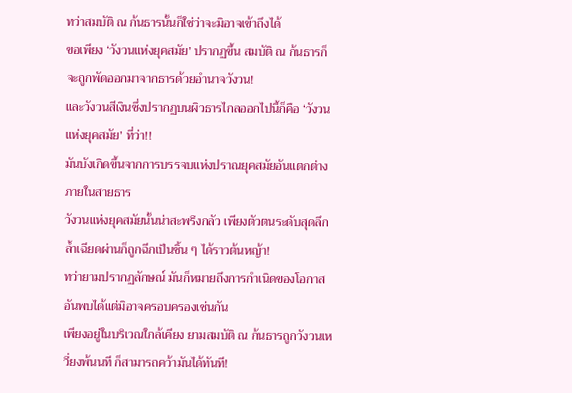ทว่าสมบัติ ณ ก้นธารนั้นก็ใช่ว่าจะมิอาจเข้าถึงได้
ขอเพียง ‘วังวนแห่งยุคสมัย’ ปรากฏขึ้น สมบัติ ณ ก้นธารก็จะถูกพัดออกมาจากธารด้วยอำนาจวังวน!
และวังวนสีเงินซึ่งปรากฏบนผิวธารไกลออกไปนี้ก็คือ ‘วังวนแห่งยุคสมัย’ ที่ว่า!!
มันบังเกิดขึ้นจากการบรรจบแห่งปราณยุคสมัยอันแตกต่างภายในสายธาร
วังวนแห่งยุคสมัยนั้นน่าสะพรึงกลัว เพียงตัวตนระดับสุดลึกล้ำเฉียดผ่านก็ถูกฉีกเป็นชิ้น ๆ ได้ราวต้นหญ้า!
ทว่ายามปรากฏลักษณ์ มันก็หมายถึงการกำเนิดของโอกาสอันพบได้แต่มิอาจครอบครองเช่นกัน
เพียงอยู่ในบริเวณใกล้เคียง ยามสมบัติ ณ ก้นธารถูกวังวนเหวี่ยงพ้นนที ก็สามารถคว้ามันได้ทันที!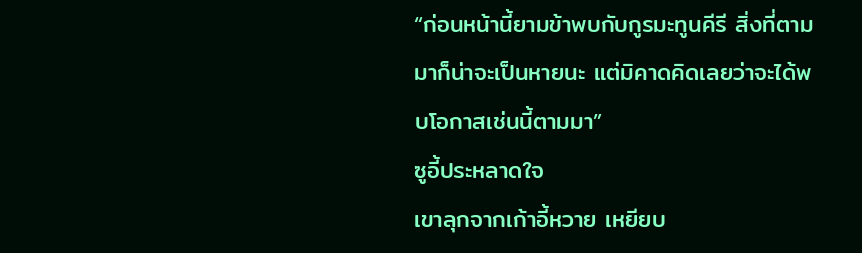“ก่อนหน้านี้ยามข้าพบกับกูรมะทูนคีรี สิ่งที่ตามมาก็น่าจะเป็นหายนะ แต่มิคาดคิดเลยว่าจะได้พบโอกาสเช่นนี้ตามมา”
ซูอี้ประหลาดใจ
เขาลุกจากเก้าอี้หวาย เหยียบ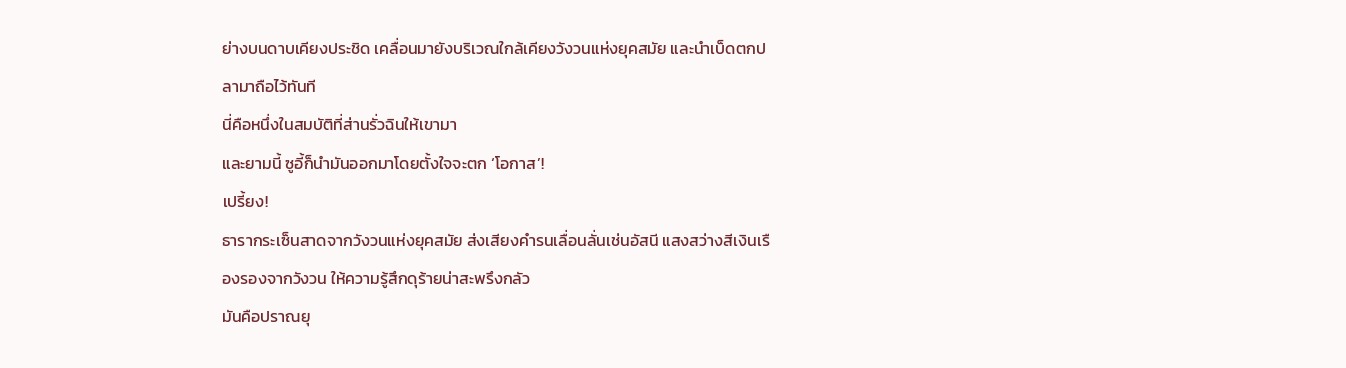ย่างบนดาบเคียงประชิด เคลื่อนมายังบริเวณใกล้เคียงวังวนแห่งยุคสมัย และนำเบ็ดตกปลามาถือไว้ทันที
นี่คือหนึ่งในสมบัติที่ส่านรั่วฉินให้เขามา
และยามนี้ ซูอี้ก็นำมันออกมาโดยตั้งใจจะตก ‘โอกาส’!
เปรี้ยง!
ธารากระเซ็นสาดจากวังวนแห่งยุคสมัย ส่งเสียงคำรนเลื่อนลั่นเช่นอัสนี แสงสว่างสีเงินเรืองรองจากวังวน ให้ความรู้สึกดุร้ายน่าสะพรึงกลัว
มันคือปราณยุ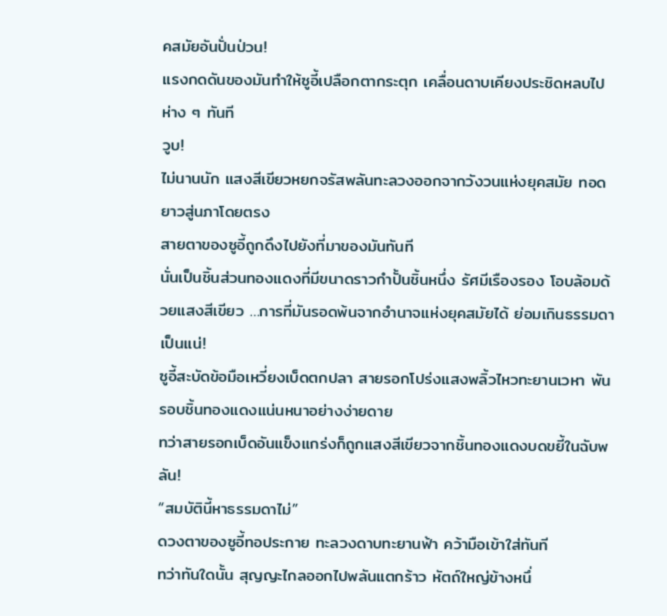คสมัยอันปั่นป่วน!
แรงกดดันของมันทำให้ซูอี้เปลือกตากระตุก เคลื่อนดาบเคียงประชิดหลบไปห่าง ๆ ทันที
วูบ!
ไม่นานนัก แสงสีเขียวหยกจรัสพลันทะลวงออกจากวังวนแห่งยุคสมัย ทอดยาวสู่นภาโดยตรง
สายตาของซูอี้ถูกดึงไปยังที่มาของมันทันที
นั่นเป็นชิ้นส่วนทองแดงที่มีขนาดราวกำปั้นชิ้นหนึ่ง รัศมีเรืองรอง โอบล้อมด้วยแสงสีเขียว …การที่มันรอดพ้นจากอำนาจแห่งยุคสมัยได้ ย่อมเกินธรรมดาเป็นแน่!
ซูอี้สะบัดข้อมือเหวี่ยงเบ็ดตกปลา สายรอกโปร่งแสงพลิ้วไหวทะยานเวหา พันรอบชิ้นทองแดงแน่นหนาอย่างง่ายดาย
ทว่าสายรอกเบ็ดอันแข็งแกร่งก็ถูกแสงสีเขียวจากชิ้นทองแดงบดขยี้ในฉับพลัน!
“สมบัตินี้หาธรรมดาไม่”
ดวงตาของซูอี้ทอประกาย ทะลวงดาบทะยานฟ้า คว้ามือเข้าใส่ทันที
ทว่าทันใดนั้น สุญญะไกลออกไปพลันแตกร้าว หัตถ์ใหญ่ข้างหนึ่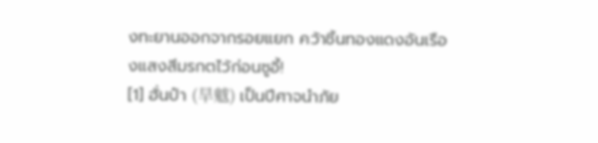งทะยานออกจากรอยแยก คว้าชิ้นทองแดงอันเรืองแสงสีมรกตไว้ก่อนซูอี้!
[1] ฮั่นป๋า (旱魃) เป็นปีศาจนำภัย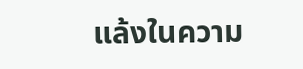แล้งในความ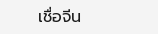เชื่อจีน